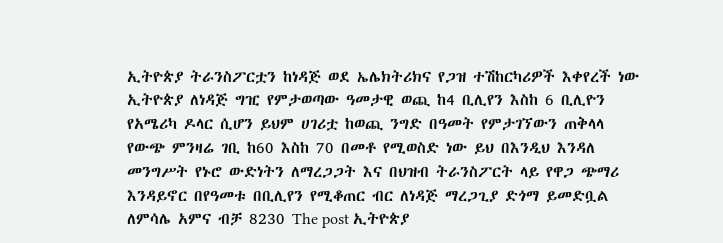ኢትዮጵያ ትራንስፖርቷን ከነዳጅ ወደ ኤሌክትሪክና የጋዝ ተሽከርካሪዎች እቀየረች ነው
ኢትዮጵያ ለነዳጅ ግዢ የምታወጣው ዓመታዊ ወጪ ከ4 ቢሊየን እስከ 6 ቢሊዮን የአሜሪካ ዶላር ሲሆን ይህም ሀገሪቷ ከወጪ ንግድ በዓመት የምታገኘውን ጠቅላላ የውጭ ምንዛሬ ገቢ ከ60 እስከ 70 በመቶ የሚወስድ ነው ይህ በእንዲህ እንዳለ መንግሥት የኑሮ ውድነትን ለማረጋጋት እና በህዝብ ትራንስፖርት ላይ የዋጋ ጭማሪ እንዳይኖር በየዓመቱ በቢሊየን የሚቆጠር ብር ለነዳጅ ማረጋጊያ ድጎማ ይመድቧል ለምሳሌ አምና ብቻ 8230 The post ኢትዮጵያ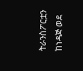ትራንስፖርቷን ከነዳጅ ወደ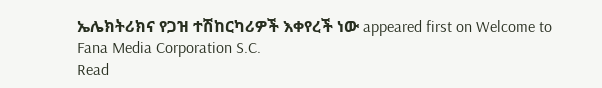ኤሌክትሪክና የጋዝ ተሽከርካሪዎች እቀየረች ነው appeared first on Welcome to Fana Media Corporation S.C.
Read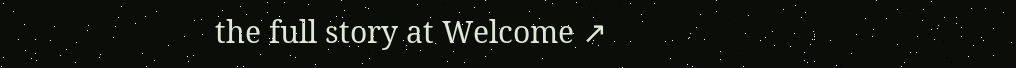the full story at Welcome ↗